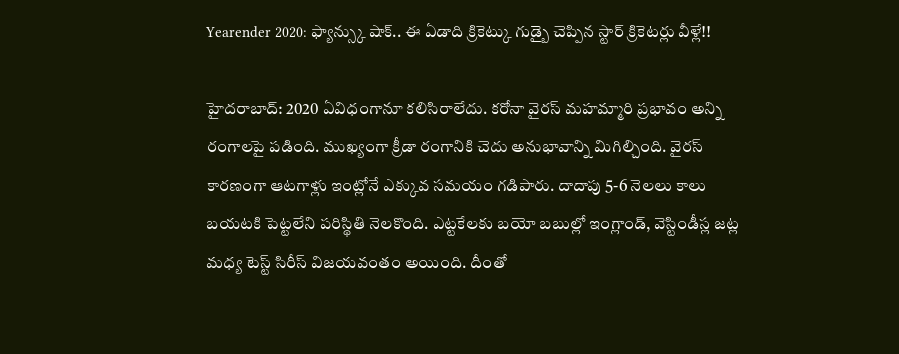Yearender 2020: ఫ్యాన్స్కు షాక్.. ఈ ఏడాది క్రికెట్కు గుడ్బై చెప్పిన స్టార్ క్రికెటర్లు వీళ్లే!!

హైదరాబాద్: 2020 ఏవిధంగానూ కలిసిరాలేదు. కరోనా వైరస్ మహమ్మారి ప్రభావం అన్ని రంగాలపై పడింది. ముఖ్యంగా క్రీడా రంగానికి చెదు అనుభావాన్ని మిగిల్చింది. వైరస్ కారణంగా ఆటగాళ్లు ఇంట్లోనే ఎక్కువ సమయం గడిపారు. దాదాపు 5-6 నెలలు కాలు బయటకి పెట్టలేని పరిస్థితి నెలకొంది. ఎట్టకేలకు బయో బబుల్లో ఇంగ్లాండ్, వెస్టిండీస్ల జట్ల మధ్య టెస్ట్ సిరీస్ విజయవంతం అయింది. దీంతో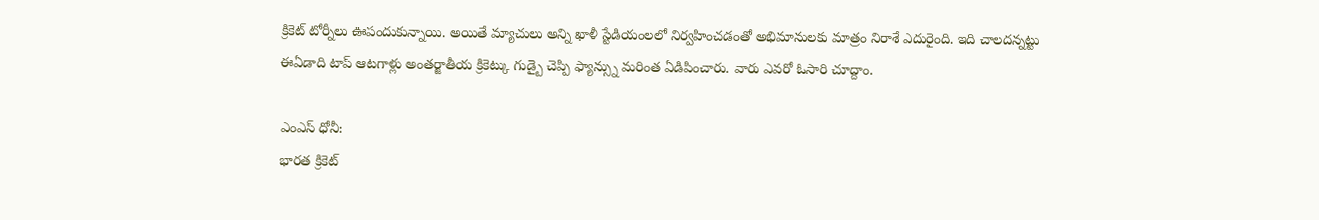క్రికెట్ టోర్నీలు ఊపందుకున్నాయి. అయితే మ్యాచులు అన్ని ఖాళీ స్టేడియంలలో నిర్వహించడంతో అభిమానులకు మాత్రం నిరాశే ఎదురైంది. ఇది చాలదన్నట్టు ఈఏడాది టాప్ ఆటగాళ్లు అంతర్జాతీయ క్రికెట్కు గుడ్బై చెప్పి ఫ్యాన్స్ను మరింత ఏడిపించారు. వారు ఎవరో ఓసారి చూద్దాం.

ఎంఎస్ ధోనీ:
భారత క్రికెట్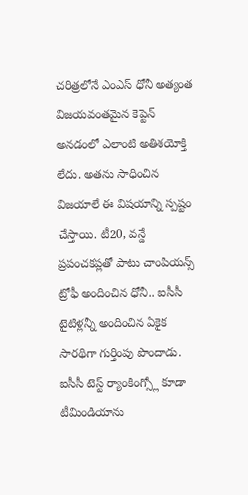చరిత్రలోనే ఎంఎస్ ధోనీ అత్యంత విజయవంతమైన కెప్టెన్ అనడంలో ఎలాంటి అతిశయోక్తి లేదు. అతను సాధించిన విజయాలే ఈ విషయాన్ని స్పష్టం చేస్తాయి. టీ20, వన్డే ప్రపంచకప్లతో పాటు చాంపియన్స్ ట్రోఫీ అందించిన ధోనీ.. ఐసీసీ టైటిళ్లన్నీ అందించిన ఏకైక సారథిగా గుర్తింపు పొందాడు. ఐసీసీ టెస్ట్ ర్యాంకింగ్స్లో కూడా టీమిండియాను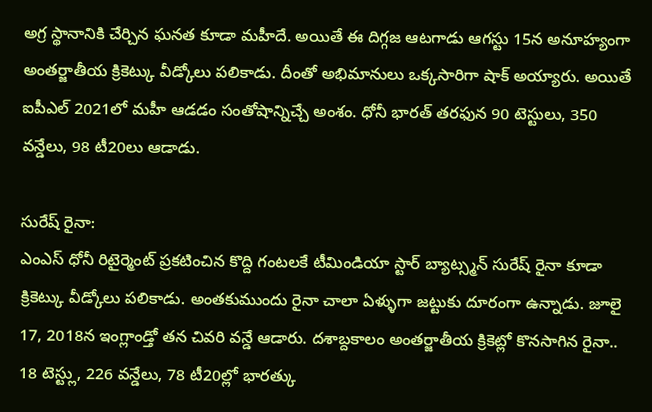అగ్ర స్థానానికి చేర్చిన ఘనత కూడా మహీదే. అయితే ఈ దిగ్గజ ఆటగాడు ఆగస్టు 15న అనూహ్యంగా అంతర్జాతీయ క్రికెట్కు వీడ్కోలు పలికాడు. దీంతో అభిమానులు ఒక్కసారిగా షాక్ అయ్యారు. అయితే ఐపీఎల్ 2021లో మహీ ఆడడం సంతోషాన్నిచ్చే అంశం. ధోనీ భారత్ తరఫున 90 టెస్టులు, 350 వన్డేలు, 98 టీ20లు ఆడాడు.

సురేష్ రైనా:
ఎంఎస్ ధోనీ రిటైర్మెంట్ ప్రకటించిన కొద్ది గంటలకే టీమిండియా స్టార్ బ్యాట్స్మన్ సురేష్ రైనా కూడా క్రికెట్కు వీడ్కోలు పలికాడు. అంతకుముందు రైనా చాలా ఏళ్ళుగా జట్టుకు దూరంగా ఉన్నాడు. జూలై 17, 2018న ఇంగ్లాండ్తో తన చివరి వన్డే ఆడారు. దశాబ్దకాలం అంతర్జాతీయ క్రికెట్లో కొనసాగిన రైనా.. 18 టెస్ట్లు, 226 వన్డేలు, 78 టీ20ల్లో భారత్కు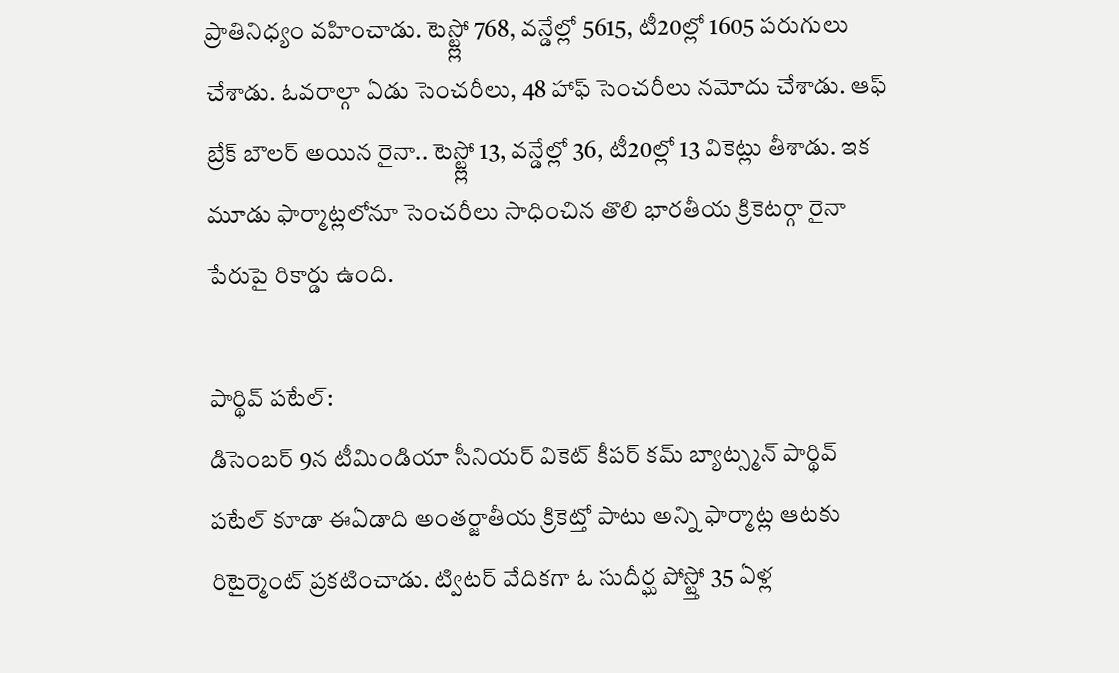ప్రాతినిధ్యం వహించాడు. టెస్ట్ల్లో 768, వన్డేల్లో 5615, టీ20ల్లో 1605 పరుగులు చేశాడు. ఓవరాల్గా ఏడు సెంచరీలు, 48 హాఫ్ సెంచరీలు నమోదు చేశాడు. ఆఫ్ బ్రేక్ బౌలర్ అయిన రైనా.. టెస్ట్ల్లో 13, వన్డేల్లో 36, టీ20ల్లో 13 వికెట్లు తీశాడు. ఇక మూడు ఫార్మాట్లలోనూ సెంచరీలు సాధించిన తొలి భారతీయ క్రికెటర్గా రైనా పేరుపై రికార్డు ఉంది.

పార్థివ్ పటేల్:
డిసెంబర్ 9న టీమిండియా సీనియర్ వికెట్ కీపర్ కమ్ బ్యాట్స్మన్ పార్థివ్ పటేల్ కూడా ఈఏడాది అంతర్జాతీయ క్రికెట్తో పాటు అన్ని ఫార్మాట్ల ఆటకు రిటైర్మెంట్ ప్రకటించాడు. ట్విటర్ వేదికగా ఓ సుదీర్ఘ పోస్ట్తో 35 ఏళ్ల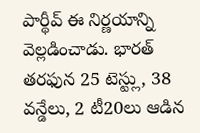పార్థీవ్ ఈ నిర్ణయాన్ని వెల్లడించాడు. భారత్ తరఫున 25 టెస్ట్లు, 38 వన్డేలు, 2 టీ20లు ఆడిన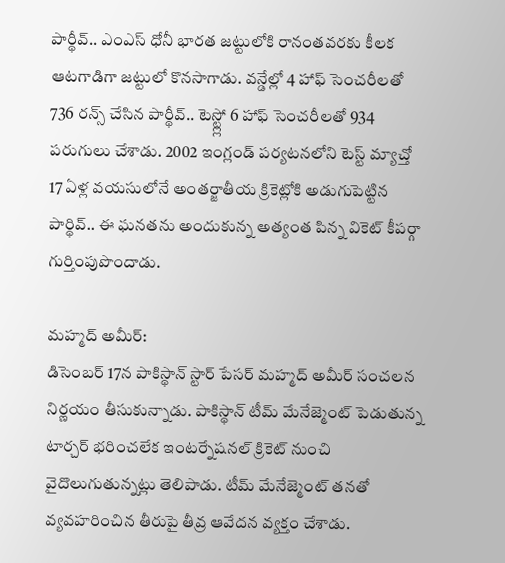పార్థీవ్.. ఎంఎస్ ధోనీ భారత జట్టులోకి రానంతవరకు కీలక ఆటగాడిగా జట్టులో కొనసాగాడు. వన్డేల్లో 4 హాఫ్ సెంచరీలతో 736 రన్స్ చేసిన పార్థీవ్.. టెస్ట్ల్లో 6 హాఫ్ సెంచరీలతో 934 పరుగులు చేశాడు. 2002 ఇంగ్లండ్ పర్యటనలోని టెస్ట్ మ్యాచ్తో 17 ఏళ్ల వయసులోనే అంతర్జాతీయ క్రికెట్లోకి అడుగుపెట్టిన పార్థివ్.. ఈ ఘనతను అందుకున్న అత్యంత పిన్న వికెట్ కీపర్గా గుర్తింపుపొందాడు.

మహ్మద్ అమీర్:
డిసెంబర్ 17న పాకిస్థాన్ స్టార్ పేసర్ మహ్మద్ అమీర్ సంచలన నిర్ణయం తీసుకున్నాడు. పాకిస్థాన్ టీమ్ మేనేజ్మెంట్ పెడుతున్న టార్చర్ భరించలేక ఇంటర్నేషనల్ క్రికెట్ నుంచి వైదొలుగుతున్నట్లు తెలిపాడు. టీమ్ మేనేజ్మెంట్ తనతో వ్యవహరించిన తీరుపై తీవ్ర ఆవేదన వ్యక్తం చేశాడు.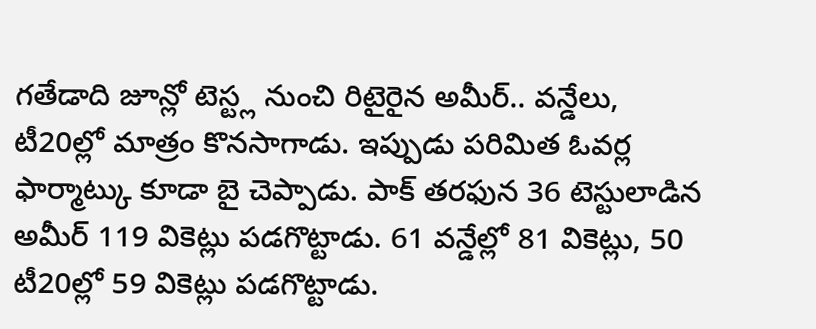గతేడాది జూన్లో టెస్ట్ల నుంచి రిటైరైన అమీర్.. వన్డేలు, టీ20ల్లో మాత్రం కొనసాగాడు. ఇప్పుడు పరిమిత ఓవర్ల ఫార్మాట్కు కూడా బై చెప్పాడు. పాక్ తరఫున 36 టెస్టులాడిన అమీర్ 119 వికెట్లు పడగొట్టాడు. 61 వన్డేల్లో 81 వికెట్లు, 50 టీ20ల్లో 59 వికెట్లు పడగొట్టాడు.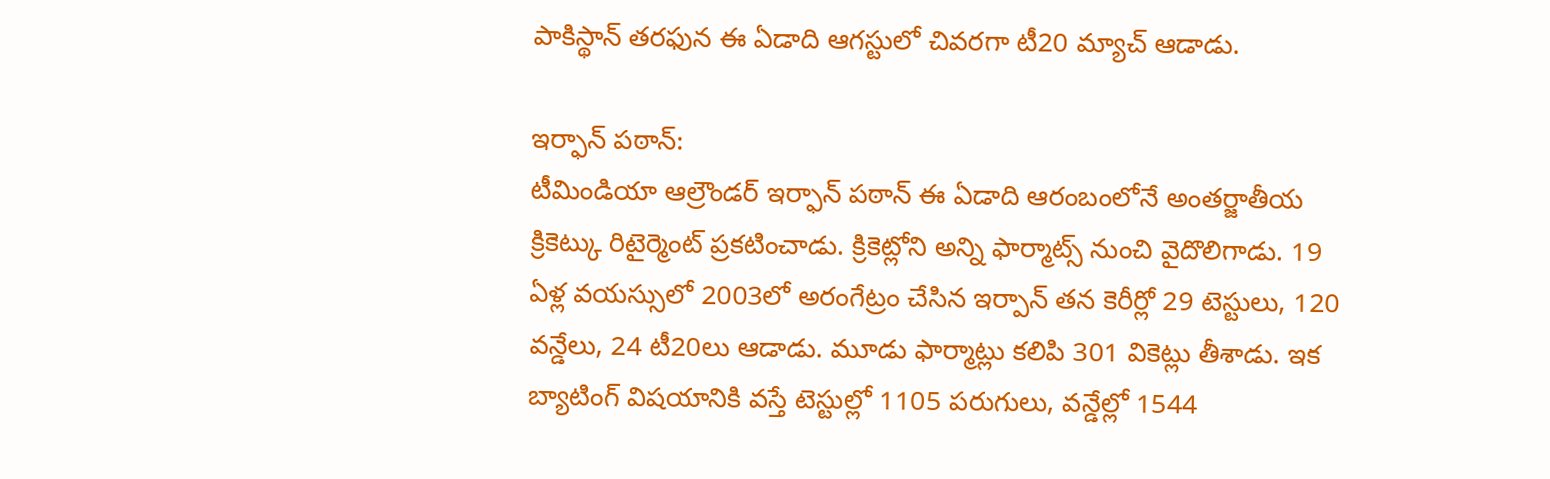పాకిస్థాన్ తరఫున ఈ ఏడాది ఆగస్టులో చివరగా టీ20 మ్యాచ్ ఆడాడు.

ఇర్ఫాన్ పఠాన్:
టీమిండియా ఆల్రౌండర్ ఇర్ఫాన్ పఠాన్ ఈ ఏడాది ఆరంబంలోనే అంతర్జాతీయ క్రికెట్కు రిటైర్మెంట్ ప్రకటించాడు. క్రికెట్లోని అన్ని ఫార్మాట్స్ నుంచి వైదొలిగాడు. 19 ఏళ్ల వయస్సులో 2003లో అరంగేట్రం చేసిన ఇర్పాన్ తన కెరీర్లో 29 టెస్టులు, 120 వన్డేలు, 24 టీ20లు ఆడాడు. మూడు ఫార్మాట్లు కలిపి 301 వికెట్లు తీశాడు. ఇక బ్యాటింగ్ విషయానికి వస్తే టెస్టుల్లో 1105 పరుగులు, వన్డేల్లో 1544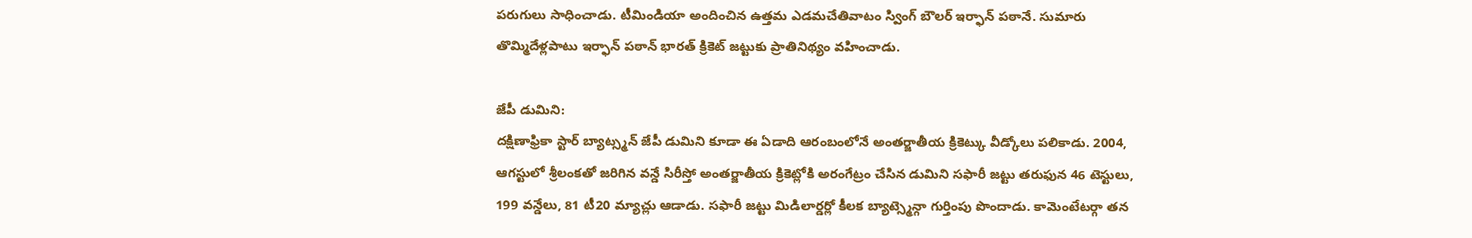పరుగులు సాధించాడు. టీమిండియా అందించిన ఉత్తమ ఎడమచేతివాటం స్వింగ్ బౌలర్ ఇర్ఫాన్ పఠానే. సుమారు తొమ్మిదేళ్లపాటు ఇర్ఫాన్ పఠాన్ భారత్ క్రికెట్ జట్టుకు ప్రాతినిథ్యం వహించాడు.

జేపీ డుమిని:
దక్షిణాఫ్రికా స్టార్ బ్యాట్స్మన్ జేపీ డుమిని కూడా ఈ ఏడాది ఆరంబంలోనే అంతర్జాతీయ క్రికెట్కు వీడ్కోలు పలికాడు. 2004, ఆగస్టులో శ్రీలంకతో జరిగిన వన్డే సిరీస్తో అంతర్జాతీయ క్రికెట్లోకి అరంగేట్రం చేసిన డుమిని సఫారీ జట్టు తరుఫున 46 టెస్టులు, 199 వన్డేలు, 81 టీ20 మ్యాచ్లు ఆడాడు. సఫారీ జట్టు మిడిలార్డర్లో కీలక బ్యాట్స్మెన్గా గుర్తింపు పొందాడు. కామెంటేటర్గా తన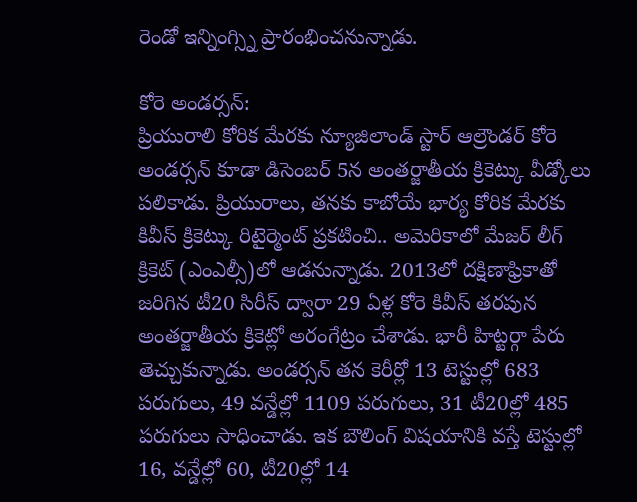రెండో ఇన్నింగ్స్ని ప్రారంభించనున్నాడు.

కోరె అండర్సన్:
ప్రియురాలి కోరిక మేరకు న్యూజిలాండ్ స్టార్ ఆల్రౌండర్ కోరె అండర్సన్ కూడా డిసెంబర్ 5న అంతర్జాతీయ క్రికెట్కు వీడ్కోలు పలికాడు. ప్రియురాలు, తనకు కాబోయే భార్య కోరిక మేరకు కివీస్ క్రికెట్కు రిటైర్మెంట్ ప్రకటించి.. అమెరికాలో మేజర్ లీగ్ క్రికెట్ (ఎంఎల్సీ)లో ఆడనున్నాడు. 2013లో దక్షిణాఫ్రికాతో జరిగిన టీ20 సిరీస్ ద్వారా 29 ఏళ్ల కోరె కివీస్ తరపున అంతర్జాతీయ క్రికెట్లో అరంగేట్రం చేశాడు. భారీ హిట్టర్గా పేరు తెచ్చుకున్నాడు. అండర్సన్ తన కెరీర్లో 13 టెస్టుల్లో 683 పరుగులు, 49 వన్డేల్లో 1109 పరుగులు, 31 టీ20ల్లో 485 పరుగులు సాధించాడు. ఇక బౌలింగ్ విషయానికి వస్తే టెస్టుల్లో 16, వన్డేల్లో 60, టీ20ల్లో 14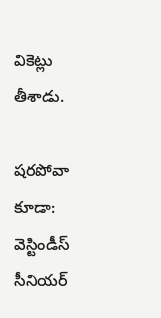వికెట్లు తీశాడు.

షరపోవా కూడా:
వెస్టిండీస్ సీనియర్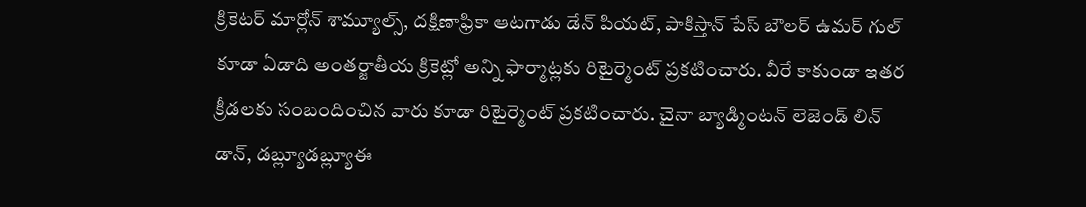క్రికెటర్ మార్లోన్ శామ్యూల్స్, దక్షిణాఫ్రికా ఆటగాడు డేన్ పియట్, పాకిస్తాన్ పేస్ బౌలర్ ఉమర్ గుల్ కూడా ఏడాది అంతర్జాతీయ క్రికెట్లో అన్ని ఫార్మాట్లకు రిటైర్మెంట్ ప్రకటించారు. వీరే కాకుండా ఇతర క్రీడలకు సంబందించిన వారు కూడా రిటైర్మెంట్ ప్రకటించారు. చైనా బ్యాడ్మింటన్ లెజెండ్ లిన్ డాన్, డబ్ల్యూడబ్ల్యూఈ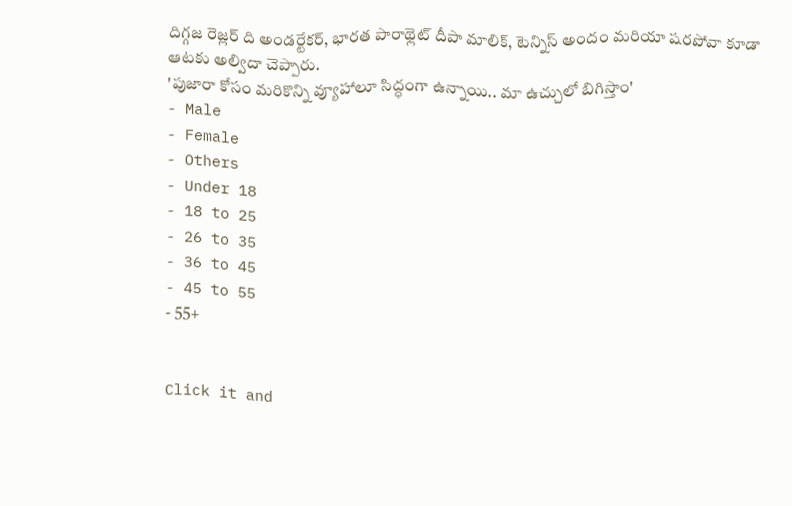దిగ్గజ రెజ్లర్ ది అండర్టేకర్, భారత పారాథ్లెట్ దీపా మాలిక్, టెన్నిస్ అందం మరియా షరపోవా కూడా ఆటకు అల్విదా చెప్పారు.
'పుజారా కోసం మరికొన్ని వ్యూహాలూ సిద్ధంగా ఉన్నాయి.. మా ఉచ్చులో బిగిస్తాం'
- Male
- Female
- Others
- Under 18
- 18 to 25
- 26 to 35
- 36 to 45
- 45 to 55
- 55+


Click it and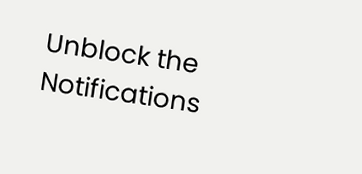Unblock the Notifications